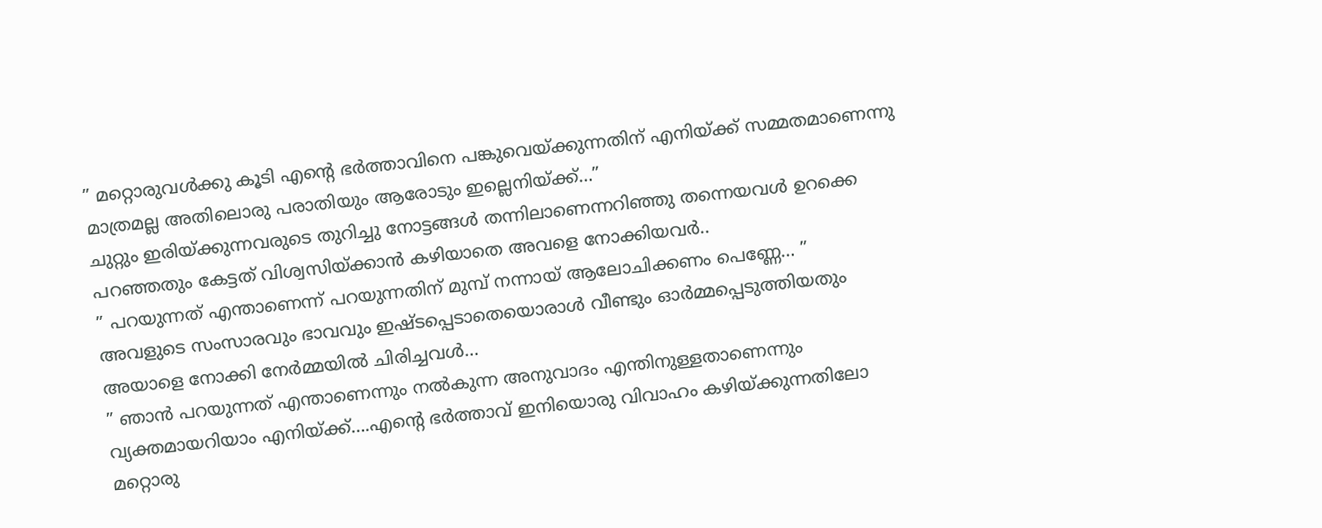” മറ്റൊരുവൾക്കു കൂടി എന്റെ ഭർത്താവിനെ പങ്കുവെയ്ക്കുന്നതിന് എനിയ്ക്ക് സമ്മതമാണെന്നു മാത്രമല്ല അതിലൊരു പരാതിയും ആരോടും ഇല്ലെനിയ്ക്ക്…”
ചുറ്റും ഇരിയ്ക്കുന്നവരുടെ തുറിച്ചു നോട്ടങ്ങൾ തന്നിലാണെന്നറിഞ്ഞു തന്നെയവൾ ഉറക്കെ പറഞ്ഞതും കേട്ടത് വിശ്വസിയ്ക്കാൻ കഴിയാതെ അവളെ നോക്കിയവർ..
” പറയുന്നത് എന്താണെന്ന് പറയുന്നതിന് മുമ്പ് നന്നായ് ആലോചിക്കണം പെണ്ണേ… ”
അവളുടെ സംസാരവും ഭാവവും ഇഷ്ടപ്പെടാതെയൊരാൾ വീണ്ടും ഓർമ്മപ്പെടുത്തിയതും അയാളെ നോക്കി നേർമ്മയിൽ ചിരിച്ചവൾ…
” ഞാൻ പറയുന്നത് എന്താണെന്നും നൽകുന്ന അനുവാദം എന്തിനുള്ളതാണെന്നും വ്യക്തമായറിയാം എനിയ്ക്ക്….എന്റെ ഭർത്താവ് ഇനിയൊരു വിവാഹം കഴിയ്ക്കുന്നതിലോ മറ്റൊരു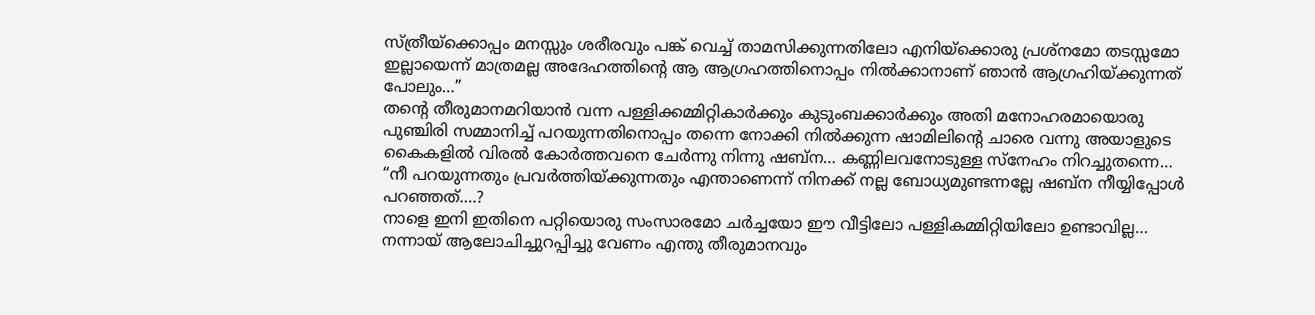സ്ത്രീയ്ക്കൊപ്പം മനസ്സും ശരീരവും പങ്ക് വെച്ച് താമസിക്കുന്നതിലോ എനിയ്ക്കൊരു പ്രശ്നമോ തടസ്സമോ ഇല്ലായെന്ന് മാത്രമല്ല അദേഹത്തിന്റെ ആ ആഗ്രഹത്തിനൊപ്പം നിൽക്കാനാണ് ഞാൻ ആഗ്രഹിയ്ക്കുന്നത് പോലും…”
തന്റെ തീരുമാനമറിയാൻ വന്ന പള്ളിക്കമ്മിറ്റികാർക്കും കുടുംബക്കാർക്കും അതി മനോഹരമായൊരു പുഞ്ചിരി സമ്മാനിച്ച് പറയുന്നതിനൊപ്പം തന്നെ നോക്കി നിൽക്കുന്ന ഷാമിലിന്റെ ചാരെ വന്നു അയാളുടെ കൈകളിൽ വിരൽ കോർത്തവനെ ചേർന്നു നിന്നു ഷബ്ന… കണ്ണിലവനോടുള്ള സ്നേഹം നിറച്ചുതന്നെ…
“നീ പറയുന്നതും പ്രവർത്തിയ്ക്കുന്നതും എന്താണെന്ന് നിനക്ക് നല്ല ബോധ്യമുണ്ടന്നല്ലേ ഷബ്ന നീയ്യിപ്പോൾ പറഞ്ഞത്….?
നാളെ ഇനി ഇതിനെ പറ്റിയൊരു സംസാരമോ ചർച്ചയോ ഈ വീട്ടിലോ പള്ളികമ്മിറ്റിയിലോ ഉണ്ടാവില്ല… നന്നായ് ആലോചിച്ചുറപ്പിച്ചു വേണം എന്തു തീരുമാനവും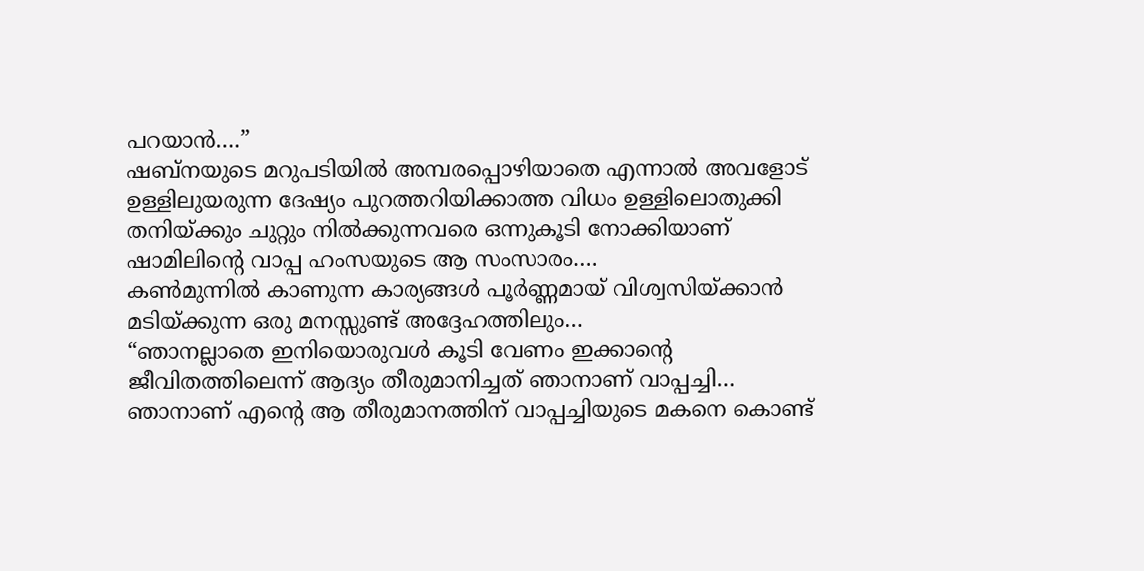പറയാൻ….”
ഷബ്നയുടെ മറുപടിയിൽ അമ്പരപ്പൊഴിയാതെ എന്നാൽ അവളോട് ഉള്ളിലുയരുന്ന ദേഷ്യം പുറത്തറിയിക്കാത്ത വിധം ഉള്ളിലൊതുക്കി തനിയ്ക്കും ചുറ്റും നിൽക്കുന്നവരെ ഒന്നുകൂടി നോക്കിയാണ് ഷാമിലിന്റെ വാപ്പ ഹംസയുടെ ആ സംസാരം….
കൺമുന്നിൽ കാണുന്ന കാര്യങ്ങൾ പൂർണ്ണമായ് വിശ്വസിയ്ക്കാൻ മടിയ്ക്കുന്ന ഒരു മനസ്സുണ്ട് അദ്ദേഹത്തിലും…
“ഞാനല്ലാതെ ഇനിയൊരുവൾ കൂടി വേണം ഇക്കാന്റെ ജീവിതത്തിലെന്ന് ആദ്യം തീരുമാനിച്ചത് ഞാനാണ് വാപ്പച്ചി… ഞാനാണ് എന്റെ ആ തീരുമാനത്തിന് വാപ്പച്ചിയുടെ മകനെ കൊണ്ട്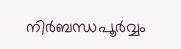നിർബന്ധപൂർവ്വം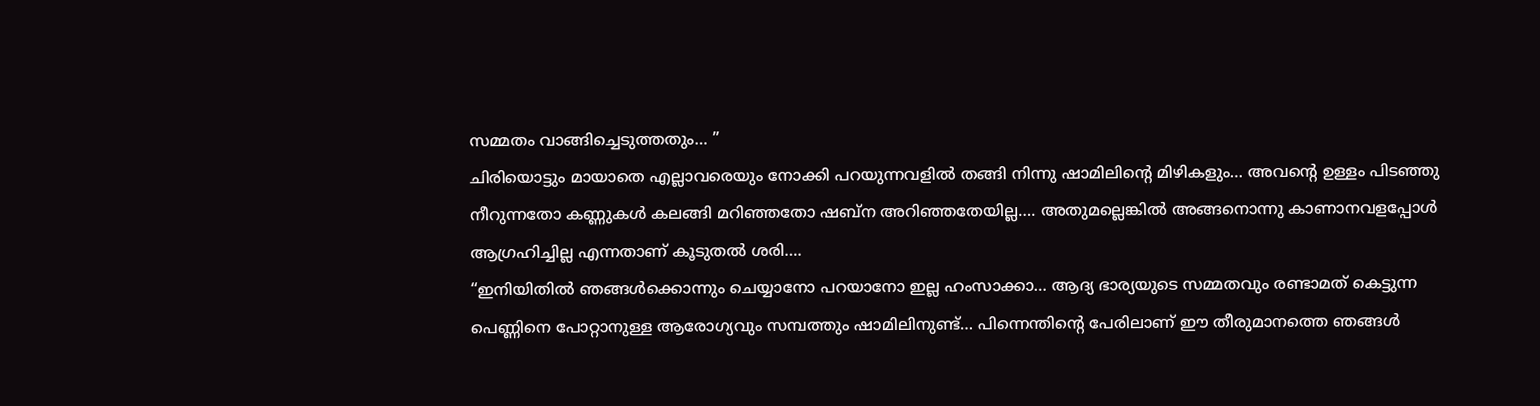സമ്മതം വാങ്ങിച്ചെടുത്തതും… ”
ചിരിയൊട്ടും മായാതെ എല്ലാവരെയും നോക്കി പറയുന്നവളിൽ തങ്ങി നിന്നു ഷാമിലിന്റെ മിഴികളും… അവന്റെ ഉള്ളം പിടഞ്ഞു നീറുന്നതോ കണ്ണുകൾ കലങ്ങി മറിഞ്ഞതോ ഷബ്ന അറിഞ്ഞതേയില്ല…. അതുമല്ലെങ്കിൽ അങ്ങനൊന്നു കാണാനവളപ്പോൾ ആഗ്രഹിച്ചില്ല എന്നതാണ് കൂടുതൽ ശരി….
“ഇനിയിതിൽ ഞങ്ങൾക്കൊന്നും ചെയ്യാനോ പറയാനോ ഇല്ല ഹംസാക്കാ… ആദ്യ ഭാര്യയുടെ സമ്മതവും രണ്ടാമത് കെട്ടുന്ന പെണ്ണിനെ പോറ്റാനുള്ള ആരോഗ്യവും സമ്പത്തും ഷാമിലിനുണ്ട്… പിന്നെന്തിന്റെ പേരിലാണ് ഈ തീരുമാനത്തെ ഞങ്ങൾ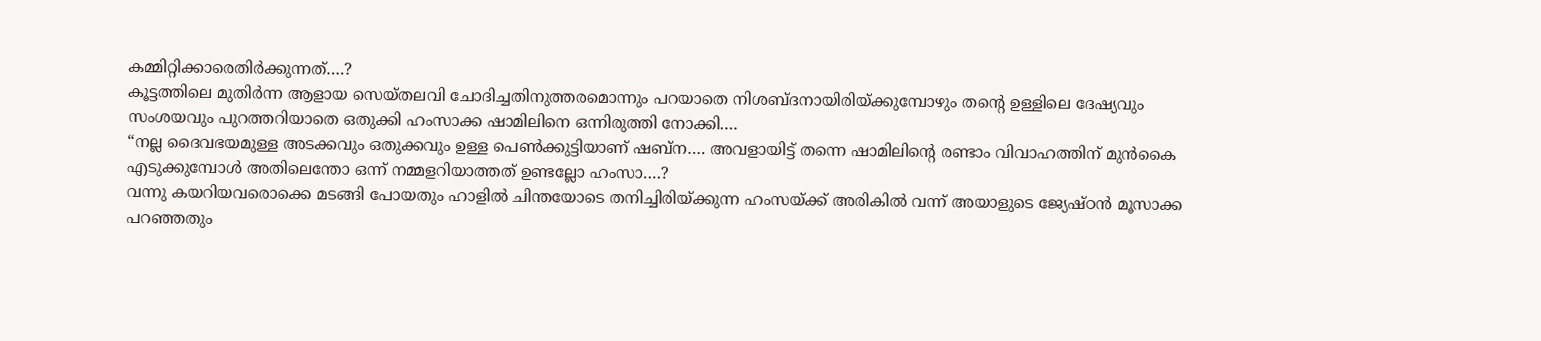കമ്മിറ്റിക്കാരെതിർക്കുന്നത്….?
കൂട്ടത്തിലെ മുതിർന്ന ആളായ സെയ്തലവി ചോദിച്ചതിനുത്തരമൊന്നും പറയാതെ നിശബ്ദനായിരിയ്ക്കുമ്പോഴും തന്റെ ഉള്ളിലെ ദേഷ്യവും സംശയവും പുറത്തറിയാതെ ഒതുക്കി ഹംസാക്ക ഷാമിലിനെ ഒന്നിരുത്തി നോക്കി….
“നല്ല ദൈവഭയമുള്ള അടക്കവും ഒതുക്കവും ഉള്ള പെൺക്കുട്ടിയാണ് ഷബ്ന…. അവളായിട്ട് തന്നെ ഷാമിലിന്റെ രണ്ടാം വിവാഹത്തിന് മുൻകൈ എടുക്കുമ്പോൾ അതിലെന്തോ ഒന്ന് നമ്മളറിയാത്തത് ഉണ്ടല്ലോ ഹംസാ….?
വന്നു കയറിയവരൊക്കെ മടങ്ങി പോയതും ഹാളിൽ ചിന്തയോടെ തനിച്ചിരിയ്ക്കുന്ന ഹംസയ്ക്ക് അരികിൽ വന്ന് അയാളുടെ ജ്യേഷ്ഠൻ മൂസാക്ക പറഞ്ഞതും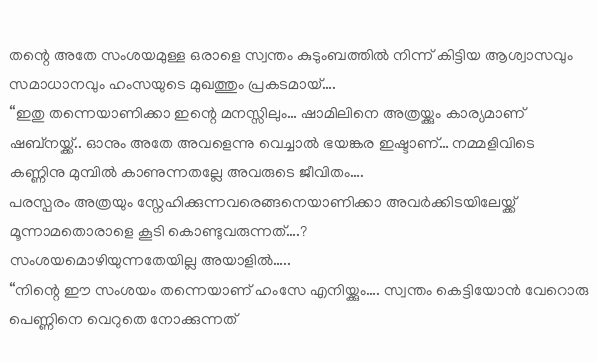തന്റെ അതേ സംശയമുള്ള ഒരാളെ സ്വന്തം കുടുംബത്തിൽ നിന്ന് കിട്ടിയ ആശ്വാസവും സമാധാനവും ഹംസയുടെ മുഖത്തും പ്രകടമായ്….
“ഇതു തന്നെയാണിക്കാ ഇന്റെ മനസ്സിലും… ഷാമിലിനെ അത്രയ്ക്കും കാര്യമാണ് ഷബ്നയ്ക്ക്.. ഓനും അതേ അവളെന്നു വെച്ചാൽ ഭയങ്കര ഇഷ്ടാണ്… നമ്മളിവിടെ കണ്ണിനു മുമ്പിൽ കാണുന്നതല്ലേ അവരുടെ ജീവിതം….
പരസ്പരം അത്രയും സ്നേഹിക്കുന്നവരെങ്ങനെയാണിക്കാ അവർക്കിടയിലേയ്ക്ക് മൂന്നാമതൊരാളെ കൂടി കൊണ്ടുവരുന്നത്….?
സംശയമൊഴിയുന്നതേയില്ല അയാളിൽ…..
“നിന്റെ ഈ സംശയം തന്നെയാണ് ഹംസേ എനിയ്ക്കും…. സ്വന്തം കെട്ടിയോൻ വേറൊരു പെണ്ണിനെ വെറുതെ നോക്കുന്നത്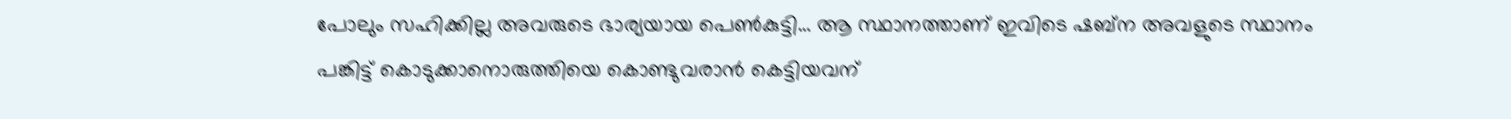പോലും സഹിക്കില്ല അവരുടെ ഭാര്യയായ പെൺകുട്ടി… ആ സ്ഥാനത്താണ് ഇവിടെ ഷബ്ന അവളുടെ സ്ഥാനം പങ്കിട്ട് കൊടുക്കാനൊരുത്തിയെ കൊണ്ടുവരാൻ കെട്ടിയവന്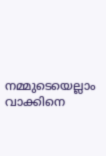നമ്മുടെയെല്ലാം വാക്കിനെ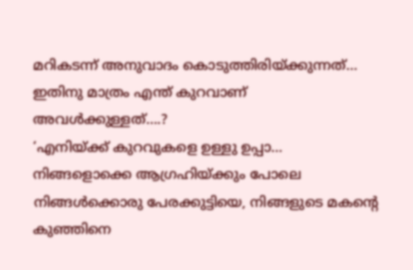മറികടന്ന് അനുവാദം കൊടുത്തിരിയ്ക്കുന്നത്… ഇതിനു മാത്രം എന്ത് കുറവാണ് അവൾക്കുള്ളത്….?
‘എനിയ്ക്ക് കുറവുകളെ ഉള്ളു ഉപ്പാ… നിങ്ങളൊക്കെ ആഗ്രഹിയ്ക്കും പോലെ നിങ്ങൾക്കൊരു പേരക്കുട്ടിയെ, നിങ്ങളുടെ മകന്റെ കുഞ്ഞിനെ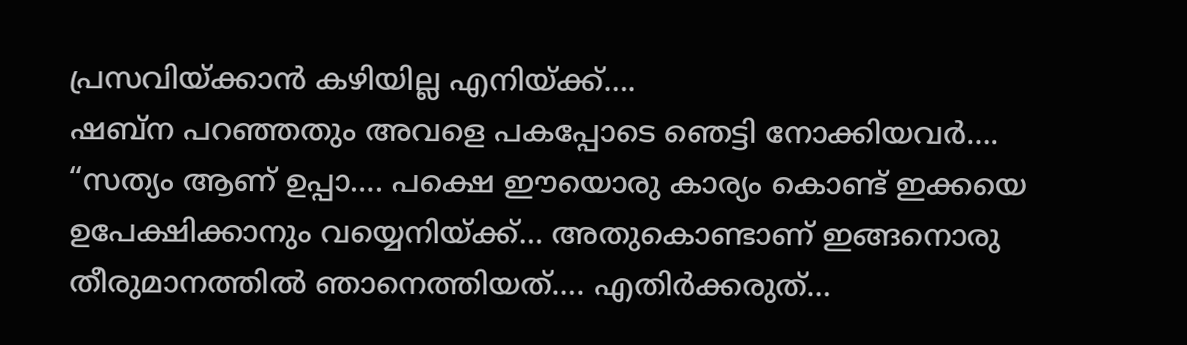പ്രസവിയ്ക്കാൻ കഴിയില്ല എനിയ്ക്ക്….
ഷബ്ന പറഞ്ഞതും അവളെ പകപ്പോടെ ഞെട്ടി നോക്കിയവർ….
“സത്യം ആണ് ഉപ്പാ…. പക്ഷെ ഈയൊരു കാര്യം കൊണ്ട് ഇക്കയെ ഉപേക്ഷിക്കാനും വയ്യെനിയ്ക്ക്… അതുകൊണ്ടാണ് ഇങ്ങനൊരു തീരുമാനത്തിൽ ഞാനെത്തിയത്…. എതിർക്കരുത്…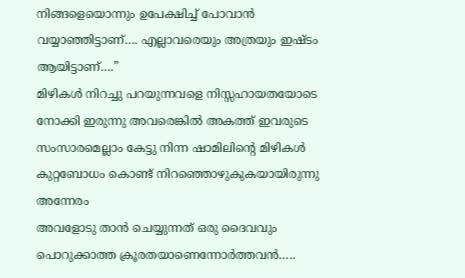നിങ്ങളെയൊന്നും ഉപേക്ഷിച്ച് പോവാൻ വയ്യാഞ്ഞിട്ടാണ്…. എല്ലാവരെയും അത്രയും ഇഷ്ടം ആയിട്ടാണ്….”
മിഴികൾ നിറച്ചു പറയുന്നവളെ നിസ്സഹായതയോടെ നോക്കി ഇരുന്നു അവരെങ്കിൽ അകത്ത് ഇവരുടെ സംസാരമെല്ലാം കേട്ടു നിന്ന ഷാമിലിന്റെ മിഴികൾ കുറ്റബോധം കൊണ്ട് നിറഞ്ഞൊഴുകുകയായിരുന്നു അന്നേരം
അവളോടു താൻ ചെയ്യുന്നത് ഒരു ദൈവവും പൊറുക്കാത്ത ക്രൂരതയാണെന്നോർത്തവൻ…..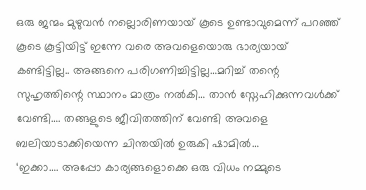ഒരു ജന്മം മുഴുവൻ നല്ലൊരിണയായ് കൂടെ ഉണ്ടാവുമെന്ന് പറഞ്ഞ് കൂടെ കൂട്ടിയിട്ട് ഇന്നേ വരെ അവളെയൊരു ഭാര്യയായ് കണ്ടിട്ടില്ല.. അങ്ങനെ പരിഗണിച്ചിട്ടില്ല…മറിച്ച് തന്റെ സുഹൃത്തിന്റെ സ്ഥാനം മാത്രം നൽകി… താൻ സ്നേഹിക്കുന്നവൾക്ക് വേണ്ടി…. തങ്ങളുടെ ജീവിതത്തിന് വേണ്ടി അവളെ ബലിയാടാക്കിയെന്ന ചിന്തയിൽ ഉരുകി ഷാമിൽ…
‘ഇക്കാ…. അപ്പോ കാര്യങ്ങളൊക്കെ ഒരു വിധം നമ്മുടെ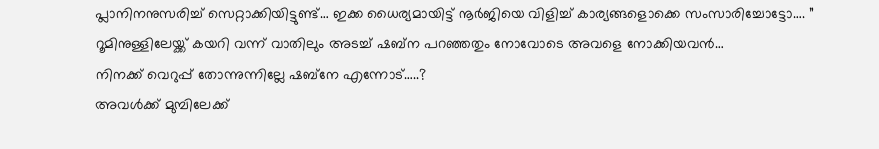പ്ലാനിനനുസരിച്ച് സെറ്റാക്കിയിട്ടുണ്ട്… ഇക്ക ധൈര്യമായിട്ട് നൂർജിയെ വിളിച്ച് കാര്യങ്ങളൊക്കെ സംസാരിച്ചോട്ടോ…. ”
റൂമിനുള്ളിലേയ്ക്ക് കയറി വന്ന് വാതിലും അടച്ച് ഷബ്ന പറഞ്ഞതും നോവോടെ അവളെ നോക്കിയവൻ…
നിനക്ക് വെറുപ്പ് തോന്നുന്നില്ലേ ഷബ്നേ എന്നോട്…..?
അവൾക്ക് മുമ്പിലേക്ക്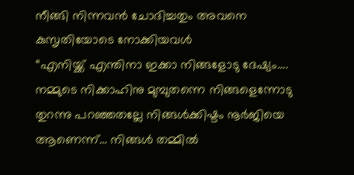നീങ്ങി നിന്നവൻ ചോദിച്ചതും അവനെ കുസൃതിയോടെ നോക്കിയവൾ
“എനിയ്ക്ക് എന്തിനാ ഇക്കാ നിങ്ങളോടു ദേഷ്യം…. നമ്മുടെ നിക്കാഹിനു മുമ്പുതന്നെ നിങ്ങളെന്നോടു തുറന്നു പറഞ്ഞതല്ലേ നിങ്ങൾക്കിഷ്ടം നൂർജിയെ ആണെന്ന്… നിങ്ങൾ തമ്മിൽ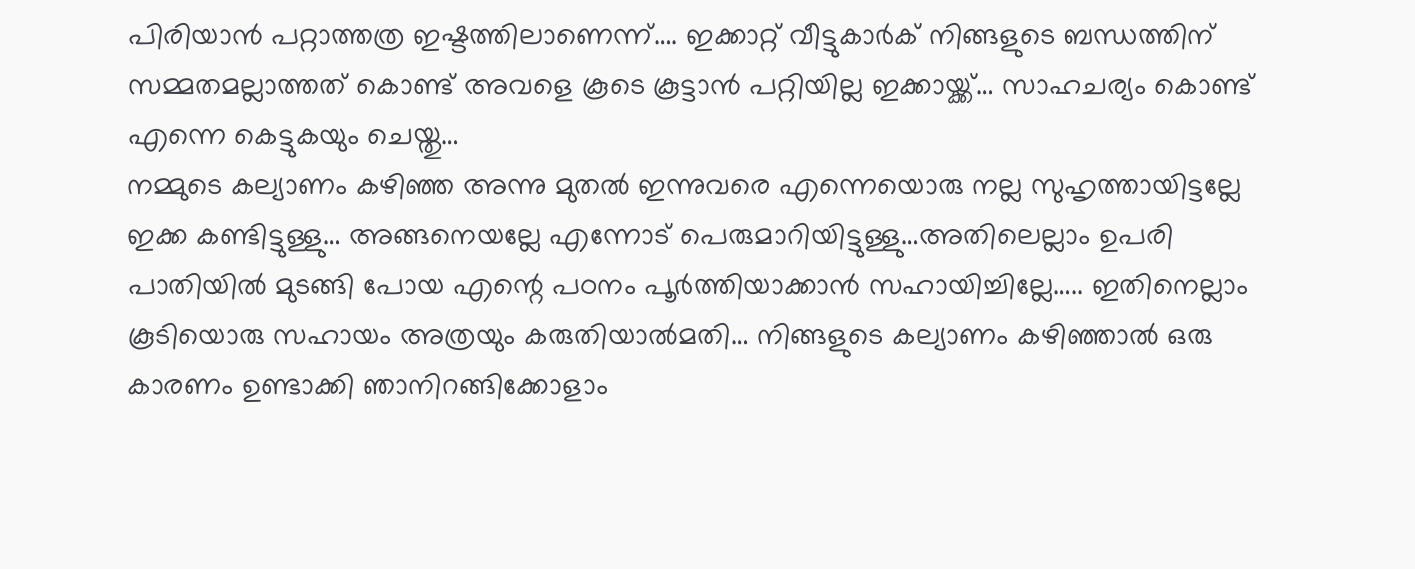പിരിയാൻ പറ്റാത്തത്ര ഇഷ്ടത്തിലാണെന്ന്…. ഇക്കാറ്റ് വീട്ടുകാർക് നിങ്ങളുടെ ബന്ധത്തിന് സമ്മതമല്ലാത്തത് കൊണ്ട് അവളെ കൂടെ കൂട്ടാൻ പറ്റിയില്ല ഇക്കായ്ക്ക്… സാഹചര്യം കൊണ്ട് എന്നെ കെട്ടുകയും ചെയ്തു…
നമ്മുടെ കല്യാണം കഴിഞ്ഞ അന്നു മുതൽ ഇന്നുവരെ എന്നെയൊരു നല്ല സുഹൃത്തായിട്ടല്ലേ ഇക്ക കണ്ടിട്ടുള്ളു… അങ്ങനെയല്ലേ എന്നോട് പെരുമാറിയിട്ടുള്ളു…അതിലെല്ലാം ഉപരി പാതിയിൽ മുടങ്ങി പോയ എന്റെ പഠനം പൂർത്തിയാക്കാൻ സഹായിച്ചില്ലേ….. ഇതിനെല്ലാം കൂടിയൊരു സഹായം അത്രയും കരുതിയാൽമതി… നിങ്ങളുടെ കല്യാണം കഴിഞ്ഞാൽ ഒരു കാരണം ഉണ്ടാക്കി ഞാനിറങ്ങിക്കോളാം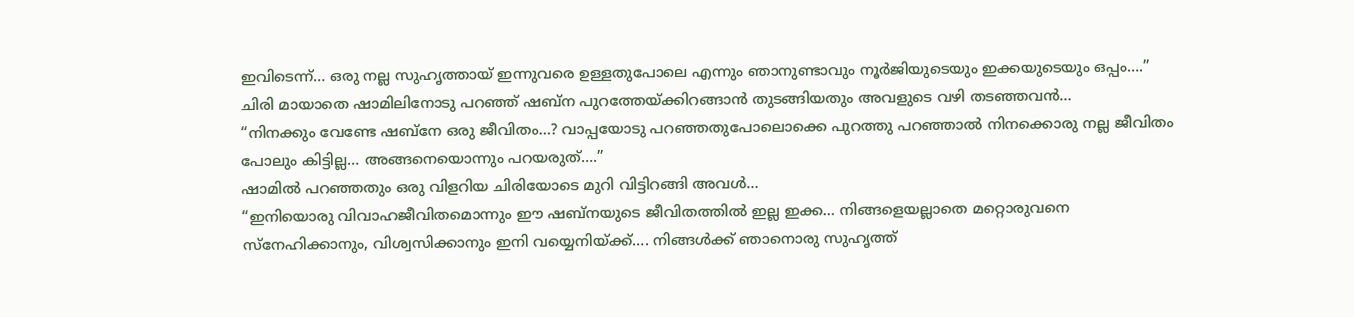ഇവിടെന്ന്… ഒരു നല്ല സുഹൃത്തായ് ഇന്നുവരെ ഉള്ളതുപോലെ എന്നും ഞാനുണ്ടാവും നൂർജിയുടെയും ഇക്കയുടെയും ഒപ്പം….”
ചിരി മായാതെ ഷാമിലിനോടു പറഞ്ഞ് ഷബ്ന പുറത്തേയ്ക്കിറങ്ങാൻ തുടങ്ങിയതും അവളുടെ വഴി തടഞ്ഞവൻ…
“നിനക്കും വേണ്ടേ ഷബ്നേ ഒരു ജീവിതം…? വാപ്പയോടു പറഞ്ഞതുപോലൊക്കെ പുറത്തു പറഞ്ഞാൽ നിനക്കൊരു നല്ല ജീവിതം പോലും കിട്ടില്ല… അങ്ങനെയൊന്നും പറയരുത്….”
ഷാമിൽ പറഞ്ഞതും ഒരു വിളറിയ ചിരിയോടെ മുറി വിട്ടിറങ്ങി അവൾ…
“ഇനിയൊരു വിവാഹജീവിതമൊന്നും ഈ ഷബ്നയുടെ ജീവിതത്തിൽ ഇല്ല ഇക്ക… നിങ്ങളെയല്ലാതെ മറ്റൊരുവനെ സ്നേഹിക്കാനും, വിശ്വസിക്കാനും ഇനി വയ്യെനിയ്ക്ക്…. നിങ്ങൾക്ക് ഞാനൊരു സുഹൃത്ത്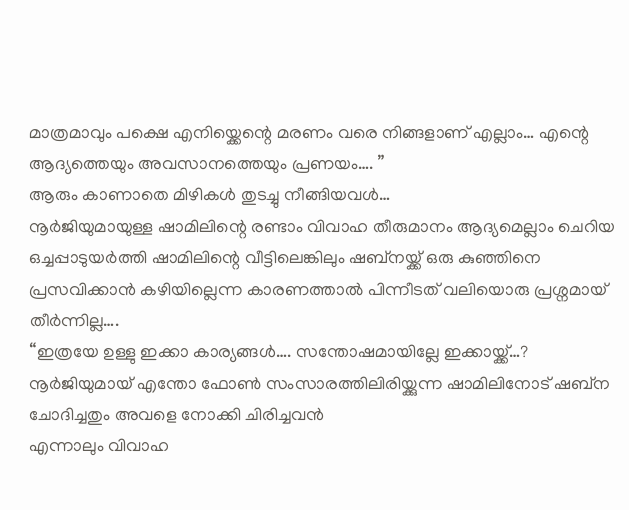മാത്രമാവും പക്ഷെ എനിയ്ക്കെന്റെ മരണം വരെ നിങ്ങളാണ് എല്ലാം… എന്റെ ആദ്യത്തെയും അവസാനത്തെയും പ്രണയം…. ”
ആരും കാണാതെ മിഴികൾ തുടച്ചു നീങ്ങിയവൾ…
നൂർജിയുമായുള്ള ഷാമിലിന്റെ രണ്ടാം വിവാഹ തീരുമാനം ആദ്യമെല്ലാം ചെറിയ ഒച്ചപ്പാടുയർത്തി ഷാമിലിന്റെ വീട്ടിലെങ്കിലും ഷബ്നയ്ക്ക് ഒരു കുഞ്ഞിനെ പ്രസവിക്കാൻ കഴിയില്ലെന്ന കാരണത്താൽ പിന്നീടത് വലിയൊരു പ്രശ്നമായ് തീർന്നില്ല….
“ഇത്രയേ ഉള്ളു ഇക്കാ കാര്യങ്ങൾ…. സന്തോഷമായില്ലേ ഇക്കായ്ക്ക്…?
നൂർജിയുമായ് എന്തോ ഫോൺ സംസാരത്തിലിരിയ്ക്കുന്ന ഷാമിലിനോട് ഷബ്ന ചോദിച്ചതും അവളെ നോക്കി ചിരിച്ചവൻ
എന്നാലും വിവാഹ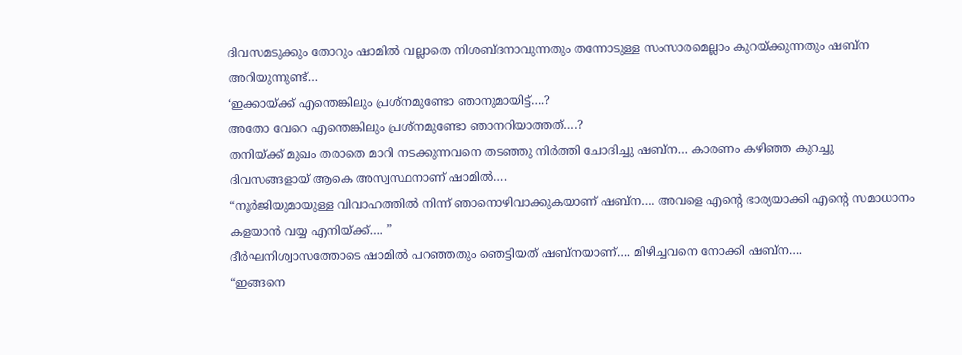ദിവസമടുക്കും തോറും ഷാമിൽ വല്ലാതെ നിശബ്ദനാവുന്നതും തന്നോടുള്ള സംസാരമെല്ലാം കുറയ്ക്കുന്നതും ഷബ്ന അറിയുന്നുണ്ട്…
‘ഇക്കായ്ക്ക് എന്തെങ്കിലും പ്രശ്നമുണ്ടോ ഞാനുമായിട്ട്….?
അതോ വേറെ എന്തെങ്കിലും പ്രശ്നമുണ്ടോ ഞാനറിയാത്തത്….?
തനിയ്ക്ക് മുഖം തരാതെ മാറി നടക്കുന്നവനെ തടഞ്ഞു നിർത്തി ചോദിച്ചു ഷബ്ന… കാരണം കഴിഞ്ഞ കുറച്ചു ദിവസങ്ങളായ് ആകെ അസ്വസ്ഥനാണ് ഷാമിൽ….
“നൂർജിയുമായുള്ള വിവാഹത്തിൽ നിന്ന് ഞാനൊഴിവാക്കുകയാണ് ഷബ്ന…. അവളെ എന്റെ ഭാര്യയാക്കി എന്റെ സമാധാനം കളയാൻ വയ്യ എനിയ്ക്ക്…. ”
ദീർഘനിശ്വാസത്തോടെ ഷാമിൽ പറഞ്ഞതും ഞെട്ടിയത് ഷബ്നയാണ്…. മിഴിച്ചവനെ നോക്കി ഷബ്ന….
“ഇങ്ങനെ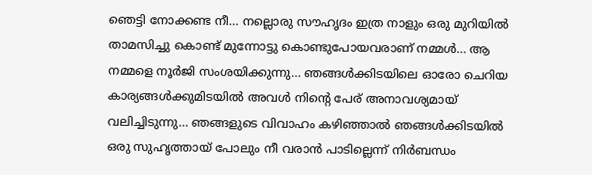ഞെട്ടി നോക്കണ്ട നീ… നല്ലൊരു സൗഹൃദം ഇത്ര നാളും ഒരു മുറിയിൽ താമസിച്ചു കൊണ്ട് മുന്നോട്ടു കൊണ്ടുപോയവരാണ് നമ്മൾ… ആ നമ്മളെ നൂർജി സംശയിക്കുന്നു… ഞങ്ങൾക്കിടയിലെ ഓരോ ചെറിയ കാര്യങ്ങൾക്കുമിടയിൽ അവൾ നിന്റെ പേര് അനാവശ്യമായ് വലിച്ചിടുന്നു… ഞങ്ങളുടെ വിവാഹം കഴിഞ്ഞാൽ ഞങ്ങൾക്കിടയിൽ ഒരു സുഹൃത്തായ് പോലും നീ വരാൻ പാടില്ലെന്ന് നിർബന്ധം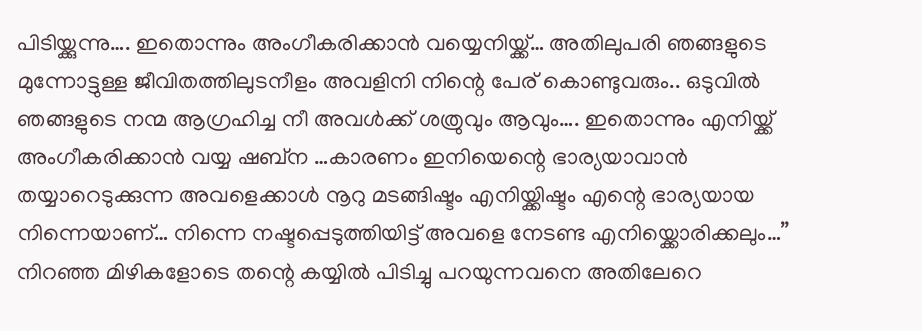പിടിയ്ക്കുന്നു…. ഇതൊന്നും അംഗീകരിക്കാൻ വയ്യെനിയ്ക്ക്… അതിലുപരി ഞങ്ങളുടെ മുന്നോട്ടുള്ള ജീവിതത്തിലുടനീളം അവളിനി നിന്റെ പേര് കൊണ്ടുവരും.. ഒടുവിൽ ഞങ്ങളുടെ നന്മ ആഗ്രഹിച്ച നീ അവൾക്ക് ശത്രുവും ആവും…. ഇതൊന്നും എനിയ്ക്ക് അംഗീകരിക്കാൻ വയ്യ ഷബ്ന …കാരണം ഇനിയെന്റെ ഭാര്യയാവാൻ തയ്യാറെടുക്കുന്ന അവളെക്കാൾ നൂറു മടങ്ങിഷ്ടം എനിയ്ക്കിഷ്ടം എന്റെ ഭാര്യയായ നിന്നെയാണ്… നിന്നെ നഷ്ടപ്പെടുത്തിയിട്ട് അവളെ നേടണ്ട എനിയ്ക്കൊരിക്കലും…”
നിറഞ്ഞ മിഴികളോടെ തന്റെ കയ്യിൽ പിടിച്ചു പറയുന്നവനെ അതിലേറെ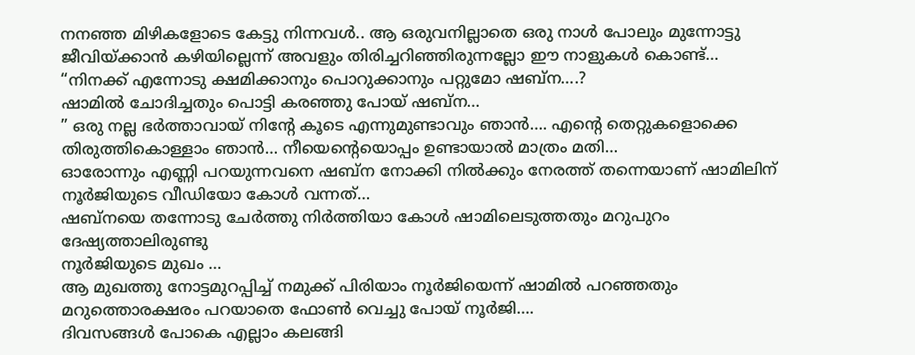നനഞ്ഞ മിഴികളോടെ കേട്ടു നിന്നവൾ.. ആ ഒരുവനില്ലാതെ ഒരു നാൾ പോലും മുന്നോട്ടു ജീവിയ്ക്കാൻ കഴിയില്ലെന്ന് അവളും തിരിച്ചറിഞ്ഞിരുന്നല്ലോ ഈ നാളുകൾ കൊണ്ട്…
“നിനക്ക് എന്നോടു ക്ഷമിക്കാനും പൊറുക്കാനും പറ്റുമോ ഷബ്ന….?
ഷാമിൽ ചോദിച്ചതും പൊട്ടി കരഞ്ഞു പോയ് ഷബ്ന…
” ഒരു നല്ല ഭർത്താവായ് നിൻ്റേ കൂടെ എന്നുമുണ്ടാവും ഞാൻ…. എൻ്റെ തെറ്റുകളൊക്കെ തിരുത്തികൊള്ളാം ഞാൻ… നീയെൻ്റെയൊപ്പം ഉണ്ടായാൽ മാത്രം മതി…
ഓരോന്നും എണ്ണി പറയുന്നവനെ ഷബ്ന നോക്കി നിൽക്കും നേരത്ത് തന്നെയാണ് ഷാമിലിന് നൂർജിയുടെ വീഡിയോ കോൾ വന്നത്…
ഷബ്നയെ തന്നോടു ചേർത്തു നിർത്തിയാ കോൾ ഷാമിലെടുത്തതും മറുപുറം ദേഷ്യത്താലിരുണ്ടു
നൂർജിയുടെ മുഖം …
ആ മുഖത്തു നോട്ടമുറപ്പിച്ച് നമുക്ക് പിരിയാം നൂർജിയെന്ന് ഷാമിൽ പറഞ്ഞതും മറുത്തൊരക്ഷരം പറയാതെ ഫോൺ വെച്ചു പോയ് നൂർജി….
ദിവസങ്ങൾ പോകെ എല്ലാം കലങ്ങി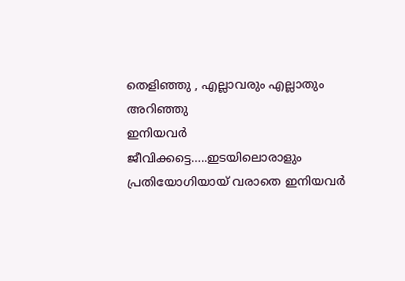തെളിഞ്ഞു , എല്ലാവരും എല്ലാതും അറിഞ്ഞു
ഇനിയവർ ജീവിക്കട്ടെ…..ഇടയിലൊരാളും പ്രതിയോഗിയായ് വരാതെ ഇനിയവർ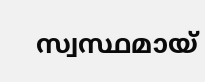സ്വസ്ഥമായ്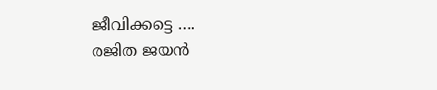ജീവിക്കട്ടെ ….
രജിത ജയൻ